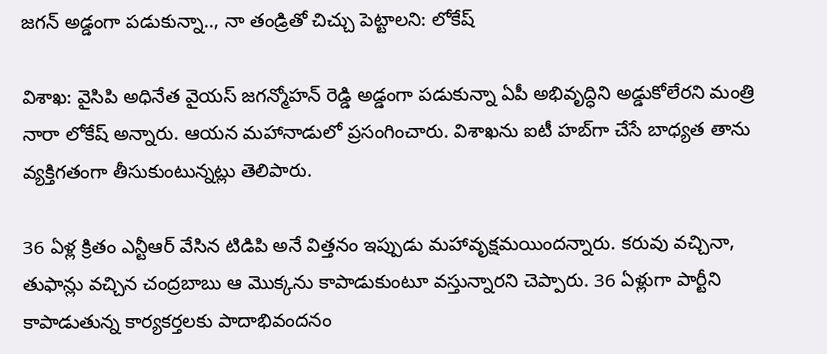జగన్ అడ్డంగా పడుకున్నా.., నా తండ్రితో చిచ్చు పెట్టాలని: లోకేష్

విశాఖ: వైసిపి అధినేత వైయస్ జగన్మోహన్ రెడ్డి అడ్డంగా పడుకున్నా ఏపీ అభివృద్ధిని అడ్డుకోలేరని మంత్రి నారా లోకేష్ అన్నారు. ఆయన మహానాడులో ప్రసంగించారు. విశాఖను ఐటీ హబ్‌గా చేసే బాధ్యత తాను వ్యక్తిగతంగా తీసుకుంటున్నట్లు తెలిపారు.

36 ఏళ్ల క్రితం ఎన్టీఆర్ వేసిన టిడిపి అనే విత్తనం ఇప్పుడు మహావృక్షమయిందన్నారు. కరువు వచ్చినా, తుఫాన్లు వచ్చిన చంద్రబాబు ఆ మొక్కను కాపాడుకుంటూ వస్తున్నారని చెప్పారు. 36 ఏళ్లుగా పార్టీని కాపాడుతున్న కార్యకర్తలకు పాదాభివందనం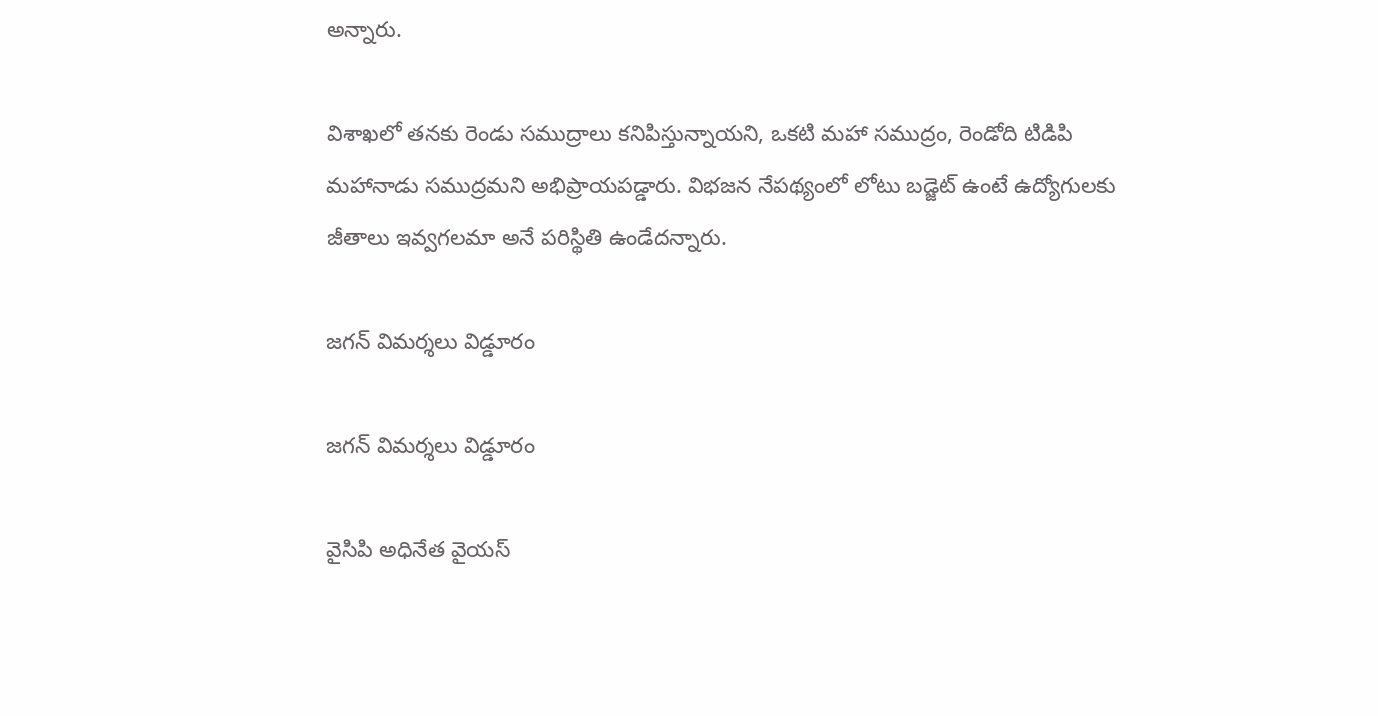అన్నారు.

విశాఖలో తనకు రెండు సముద్రాలు కనిపిస్తున్నాయని, ఒకటి మహా సముద్రం, రెండోది టిడిపి మహానాడు సముద్రమని అభిప్రాయపడ్డారు. విభజన నేపథ్యంలో లోటు బడ్జెట్ ఉంటే ఉద్యోగులకు జీతాలు ఇవ్వగలమా అనే పరిస్థితి ఉండేదన్నారు.

జగన్ విమర్శలు విడ్డూరం

జగన్ విమర్శలు విడ్డూరం

వైసిపి అధినేత వైయస్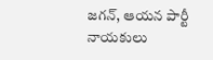జగన్, ఆయన పార్టీ నాయకులు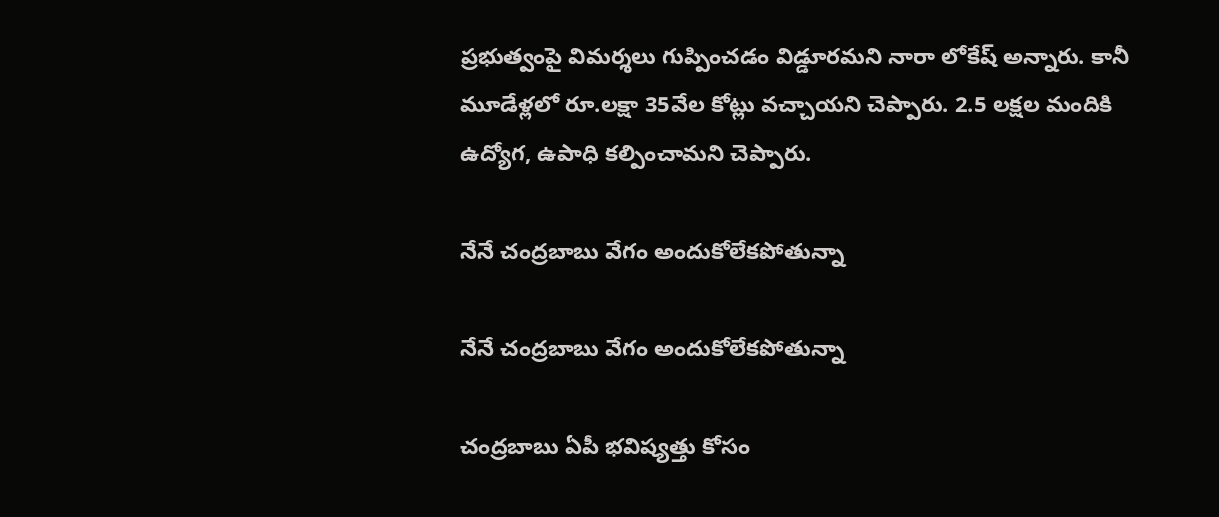ప్రభుత్వంపై విమర్శలు గుప్పించడం విడ్డూరమని నారా లోకేష్ అన్నారు. కానీ మూడేళ్లలో రూ.లక్షా 35వేల కోట్లు వచ్చాయని చెప్పారు. 2.5 లక్షల మందికి ఉద్యోగ, ఉపాధి కల్పించామని చెప్పారు.

నేనే చంద్రబాబు వేగం అందుకోలేకపోతున్నా

నేనే చంద్రబాబు వేగం అందుకోలేకపోతున్నా

చంద్రబాబు ఏపీ భవిష్యత్తు కోసం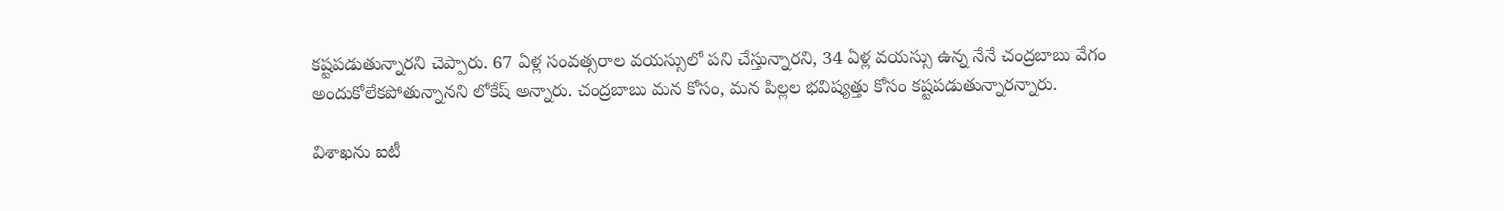కష్టపడుతున్నారని చెప్పారు. 67 ఏళ్ల సంవత్సరాల వయస్సులో పని చేస్తున్నారని, 34 ఏళ్ల వయస్సు ఉన్న నేనే చంద్రబాబు వేగం అందుకోలేకపోతున్నానని లోకేష్ అన్నారు. చంద్రబాబు మన కోసం, మన పిల్లల భవిష్యత్తు కోసం కష్టపడుతున్నారన్నారు.

విశాఖను ఐటీ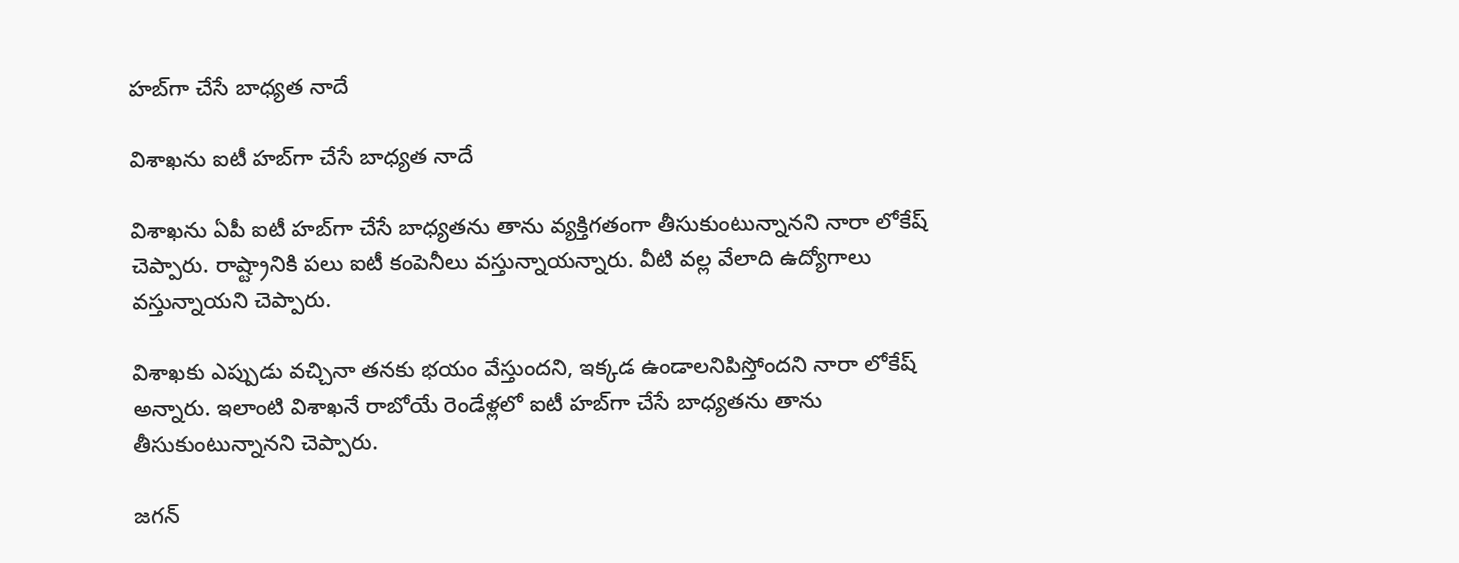హబ్‌గా చేసే బాధ్యత నాదే

విశాఖను ఐటీ హబ్‌గా చేసే బాధ్యత నాదే

విశాఖను ఏపీ ఐటీ హబ్‌గా చేసే బాధ్యతను తాను వ్యక్తిగతంగా తీసుకుంటున్నానని నారా లోకేష్ చెప్పారు. రాష్ట్రానికి పలు ఐటీ కంపెనీలు వస్తున్నాయన్నారు. వీటి వల్ల వేలాది ఉద్యోగాలు వస్తున్నాయని చెప్పారు.

విశాఖకు ఎప్పుడు వచ్చినా తనకు భయం వేస్తుందని, ఇక్కడ ఉండాలనిపిస్తోందని నారా లోకేష్ అన్నారు. ఇలాంటి విశాఖనే రాబోయే రెండేళ్లలో ఐటీ హబ్‌గా చేసే బాధ్యతను తాను తీసుకుంటున్నానని చెప్పారు.

జగన్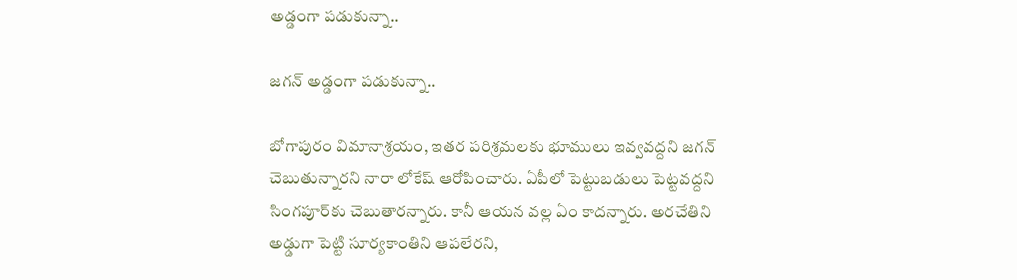అడ్డంగా పడుకున్నా..

జగన్ అడ్డంగా పడుకున్నా..

బోగాపురం విమానాశ్రయం, ఇతర పరిశ్రమలకు భూములు ఇవ్వవద్దని జగన్ చెబుతున్నారని నారా లోకేష్ ఆరోపించారు. ఏపీలో పెట్టుబడులు పెట్టవద్దని సింగపూర్‌కు చెబుతారన్నారు. కానీ ఆయన వల్ల ఏం కాదన్నారు. అరచేతిని అఢ్డుగా పెట్టి సూర్యకాంతిని ఆపలేరని,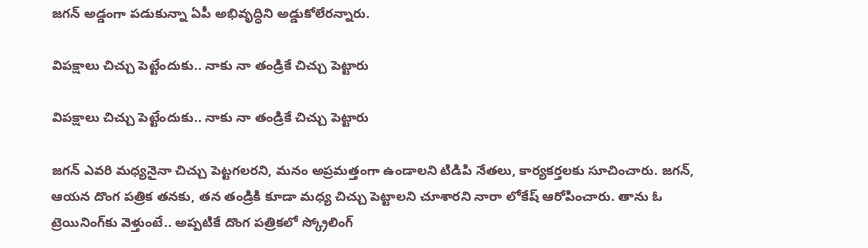జగన్ అడ్డంగా పడుకున్నా ఏపీ అభివృద్ధిని అడ్డుకోలేరన్నారు.

విపక్షాలు చిచ్చు పెట్టేందుకు.. నాకు నా తండ్రికే చిచ్చు పెట్టారు

విపక్షాలు చిచ్చు పెట్టేందుకు.. నాకు నా తండ్రికే చిచ్చు పెట్టారు

జగన్ ఎవరి మధ్యనైనా చిచ్చు పెట్టగలరని, మనం అప్రమత్తంగా ఉండాలని టిడిపి నేతలు, కార్యకర్తలకు సూచించారు. జగన్, ఆయన దొంగ పత్రిక తనకు, తన తండ్రికి కూడా మధ్య చిచ్చు పెట్టాలని చూశారని నారా లోకేష్ ఆరోపించారు. తాను ఓ ట్రెయినింగ్‌కు వెళ్తుంటే.. అప్పటికే దొంగ పత్రికలో స్క్రోలింగ్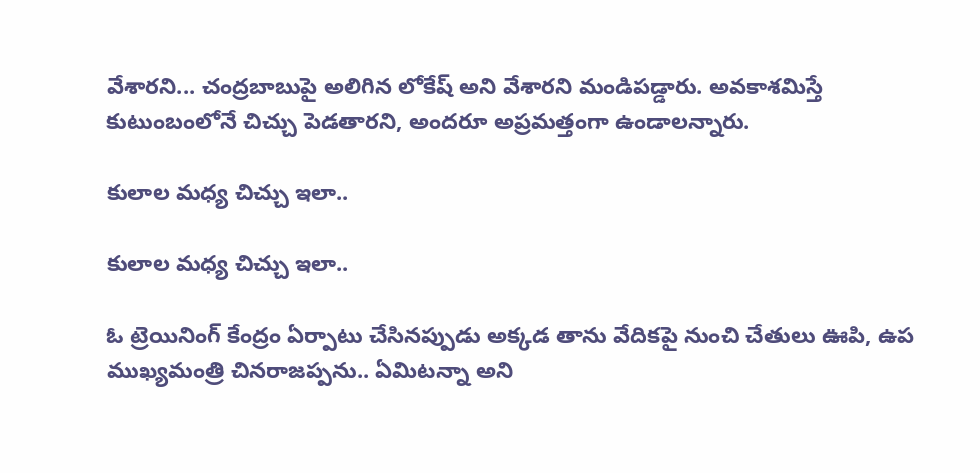వేశారని... చంద్రబాబుపై అలిగిన లోకేష్ అని వేశారని మండిపడ్డారు. అవకాశమిస్తే కుటుంబంలోనే చిచ్చు పెడతారని, అందరూ అప్రమత్తంగా ఉండాలన్నారు.

కులాల మధ్య చిచ్చు ఇలా..

కులాల మధ్య చిచ్చు ఇలా..

ఓ ట్రెయినింగ్ కేంద్రం ఏర్పాటు చేసినప్పుడు అక్కడ తాను వేదికపై నుంచి చేతులు ఊపి, ఉప ముఖ్యమంత్రి చినరాజప్పను.. ఏమిటన్నా అని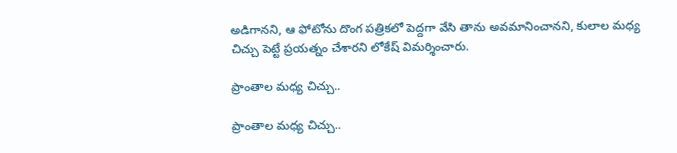అడిగానని, ఆ ఫోటోను దొంగ పత్రికలో పెద్దగా వేసి తాను అవమానించానని, కులాల మధ్య చిచ్చు పెట్టే ప్రయత్నం చేశారని లోకేష్ విమర్శించారు.

ప్రాంతాల మధ్య చిచ్చు..

ప్రాంతాల మధ్య చిచ్చు..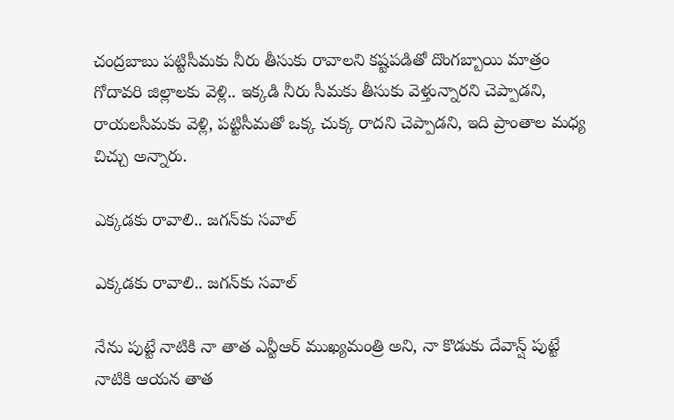చంద్రబాబు పట్టిసీమకు నీరు తీసుకు రావాలని కష్టపడితో దొంగబ్బాయి మాత్రం గోదావరి జిల్లాలకు వెళ్లి.. ఇక్కడి నీరు సీమకు తీసుకు వెళ్తున్నారని చెప్పాడని, రాయలసీమకు వెళ్లి, పట్టిసీమతో ఒక్క చుక్క రాదని చెప్పాడని, ఇది ప్రాంతాల మధ్య చిచ్చు అన్నారు.

ఎక్కడకు రావాలి.. జగన్‌కు సవాల్

ఎక్కడకు రావాలి.. జగన్‌కు సవాల్

నేను పుట్టే నాటికి నా తాత ఎన్టీఆర్ ముఖ్యమంత్రి అని, నా కొడుకు దేవాన్ష్ పుట్టే నాటికి ఆయన తాత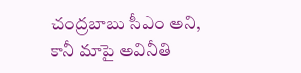చంద్రబాబు సీఎం అని, కానీ మాపై అవినీతి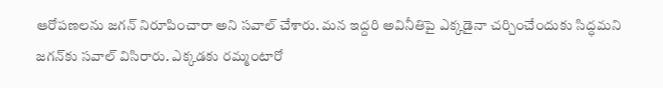ఆరోపణలను జగన్ నిరూపించారా అని సవాల్ చేశారు. మన ఇద్దరి అవినీతిపై ఎక్కడైనా చర్చించేందుకు సిద్ధమని జగన్‌కు సవాల్ విసిరారు. ఎక్కడకు రమ్మంటారో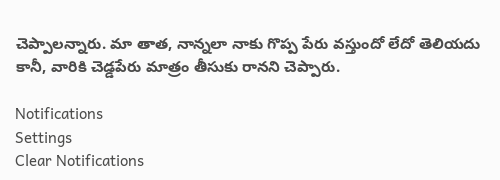చెప్పాలన్నారు. మా తాత, నాన్నలా నాకు గొప్ప పేరు వస్తుందో లేదో తెలియదు కానీ, వారికి చెడ్డపేరు మాత్రం తీసుకు రానని చెప్పారు.

Notifications
Settings
Clear Notifications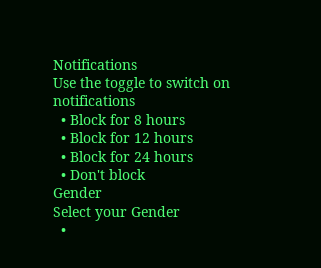Notifications
Use the toggle to switch on notifications
  • Block for 8 hours
  • Block for 12 hours
  • Block for 24 hours
  • Don't block
Gender
Select your Gender
  •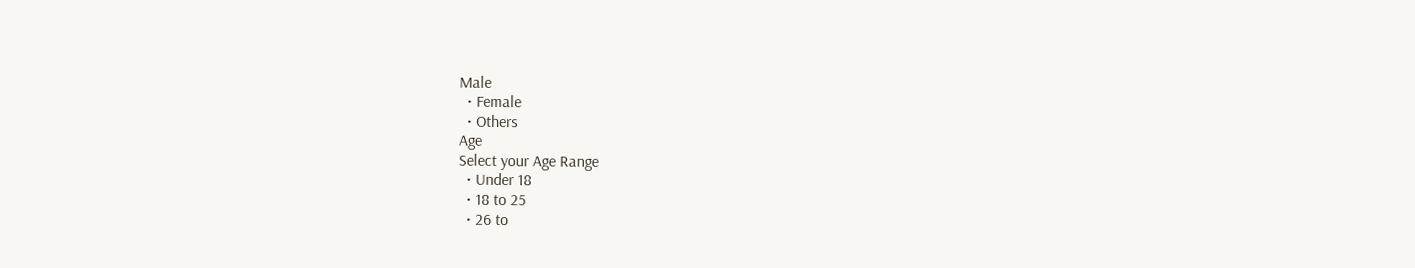Male
  • Female
  • Others
Age
Select your Age Range
  • Under 18
  • 18 to 25
  • 26 to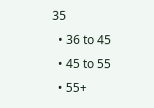35
  • 36 to 45
  • 45 to 55
  • 55+